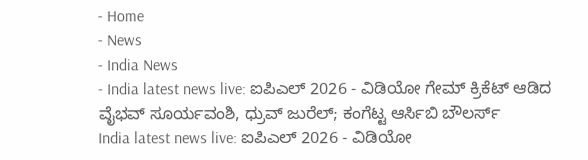- Home
- News
- India News
- India latest news live: ಐಪಿಎಲ್ 2026 - ವಿಡಿಯೋ ಗೇಮ್ ಕ್ರಿಕೆಟ್ ಆಡಿದ ವೈಭವ್ ಸೂರ್ಯವಂಶಿ, ಧ್ರುವ್ ಜುರೆಲ್; ಕಂಗೆಟ್ಟ ಆರ್ಸಿಬಿ ಬೌಲರ್ಸ್
India latest news live: ಐಪಿಎಲ್ 2026 - ವಿಡಿಯೋ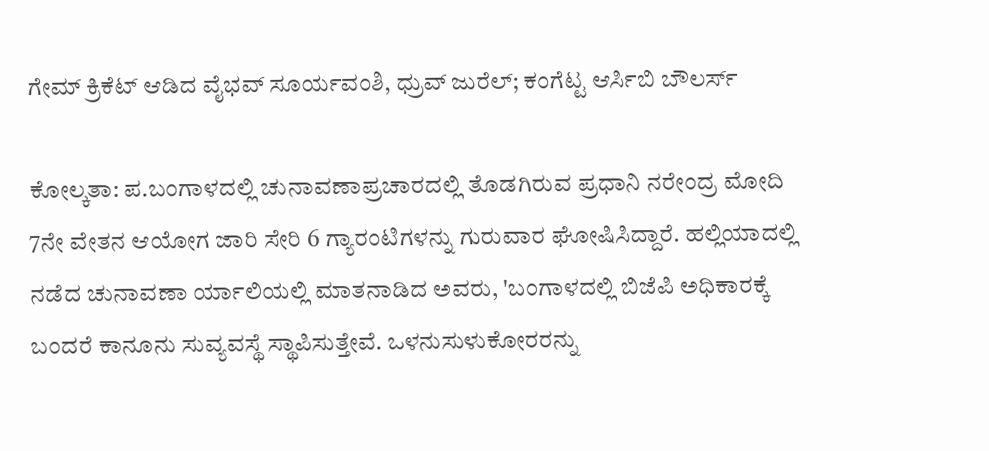ಗೇಮ್ ಕ್ರಿಕೆಟ್ ಆಡಿದ ವೈಭವ್ ಸೂರ್ಯವಂಶಿ, ಧ್ರುವ್ ಜುರೆಲ್; ಕಂಗೆಟ್ಟ ಆರ್ಸಿಬಿ ಬೌಲರ್ಸ್

ಕೋಲ್ಕತಾ: ಪ.ಬಂಗಾಳದಲ್ಲಿ ಚುನಾವಣಾಪ್ರಚಾರದಲ್ಲಿ ತೊಡಗಿರುವ ಪ್ರಧಾನಿ ನರೇಂದ್ರ ಮೋದಿ 7ನೇ ವೇತನ ಆಯೋಗ ಜಾರಿ ಸೇರಿ 6 ಗ್ಯಾರಂಟಿಗಳನ್ನು ಗುರುವಾರ ಘೋಷಿಸಿದ್ದಾರೆ. ಹಲ್ಲಿಯಾದಲ್ಲಿ ನಡೆದ ಚುನಾವಣಾ ರ್ಯಾಲಿಯಲ್ಲಿ ಮಾತನಾಡಿದ ಅವರು, 'ಬಂಗಾಳದಲ್ಲಿ ಬಿಜೆಪಿ ಅಧಿಕಾರಕ್ಕೆ ಬಂದರೆ ಕಾನೂನು ಸುವ್ಯವಸ್ಥೆ ಸ್ಥಾಪಿಸುತ್ತೇವೆ. ಒಳನುಸುಳುಕೋರರನ್ನು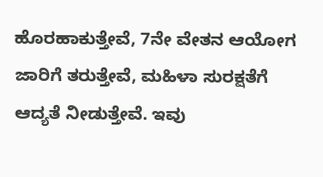ಹೊರಹಾಕುತ್ತೇವೆ, 7ನೇ ವೇತನ ಆಯೋಗ ಜಾರಿಗೆ ತರುತ್ತೇವೆ, ಮಹಿಳಾ ಸುರಕ್ಷತೆಗೆ ಆದ್ಯತೆ ನೀಡುತ್ತೇವೆ. ಇವು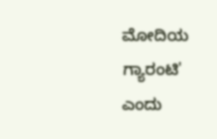ಮೋದಿಯ ಗ್ಯಾರಂಟಿ' ಎಂದು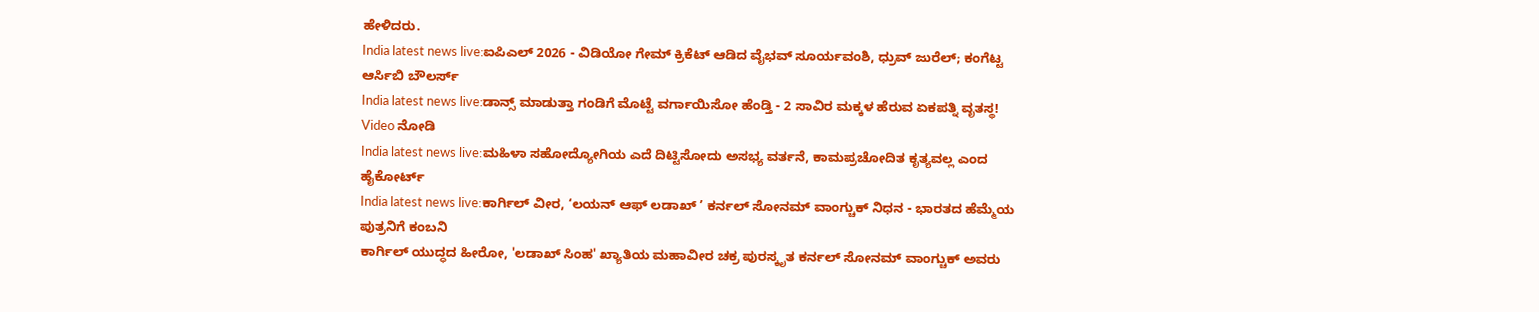ಹೇಳಿದರು.
India latest news live:ಐಪಿಎಲ್ 2026 - ವಿಡಿಯೋ ಗೇಮ್ ಕ್ರಿಕೆಟ್ ಆಡಿದ ವೈಭವ್ ಸೂರ್ಯವಂಶಿ, ಧ್ರುವ್ ಜುರೆಲ್; ಕಂಗೆಟ್ಟ ಆರ್ಸಿಬಿ ಬೌಲರ್ಸ್
India latest news live:ಡಾನ್ಸ್ ಮಾಡುತ್ತಾ ಗಂಡಿಗೆ ಮೊಟ್ಟೆ ವರ್ಗಾಯಿಸೋ ಹೆಂಡ್ತಿ - 2 ಸಾವಿರ ಮಕ್ಕಳ ಹೆರುವ ಏಕಪತ್ನಿ ವೃತಸ್ಥ! Video ನೋಡಿ
India latest news live:ಮಹಿಳಾ ಸಹೋದ್ಯೋಗಿಯ ಎದೆ ದಿಟ್ಟಿಸೋದು ಅಸಭ್ಯ ವರ್ತನೆ, ಕಾಮಪ್ರಚೋದಿತ ಕೃತ್ಯವಲ್ಲ ಎಂದ ಹೈಕೋರ್ಟ್
India latest news live:ಕಾರ್ಗಿಲ್ ವೀರ, ‘ಲಯನ್ ಆಫ್ ಲಡಾಖ್ ’ ಕರ್ನಲ್ ಸೋನಮ್ ವಾಂಗ್ಚುಕ್ ನಿಧನ - ಭಾರತದ ಹೆಮ್ಮೆಯ ಪುತ್ರನಿಗೆ ಕಂಬನಿ
ಕಾರ್ಗಿಲ್ ಯುದ್ಧದ ಹೀರೋ, 'ಲಡಾಖ್ ಸಿಂಹ' ಖ್ಯಾತಿಯ ಮಹಾವೀರ ಚಕ್ರ ಪುರಸ್ಕೃತ ಕರ್ನಲ್ ಸೋನಮ್ ವಾಂಗ್ಚುಕ್ ಅವರು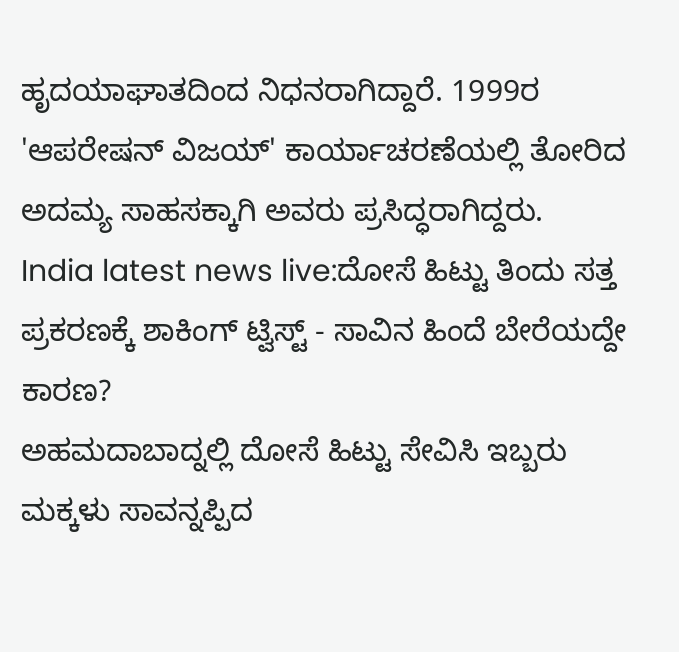ಹೃದಯಾಘಾತದಿಂದ ನಿಧನರಾಗಿದ್ದಾರೆ. 1999ರ 'ಆಪರೇಷನ್ ವಿಜಯ್' ಕಾರ್ಯಾಚರಣೆಯಲ್ಲಿ ತೋರಿದ ಅದಮ್ಯ ಸಾಹಸಕ್ಕಾಗಿ ಅವರು ಪ್ರಸಿದ್ಧರಾಗಿದ್ದರು.
India latest news live:ದೋಸೆ ಹಿಟ್ಟು ತಿಂದು ಸತ್ತ ಪ್ರಕರಣಕ್ಕೆ ಶಾಕಿಂಗ್ ಟ್ವಿಸ್ಟ್ - ಸಾವಿನ ಹಿಂದೆ ಬೇರೆಯದ್ದೇ ಕಾರಣ?
ಅಹಮದಾಬಾದ್ನಲ್ಲಿ ದೋಸೆ ಹಿಟ್ಟು ಸೇವಿಸಿ ಇಬ್ಬರು ಮಕ್ಕಳು ಸಾವನ್ನಪ್ಪಿದ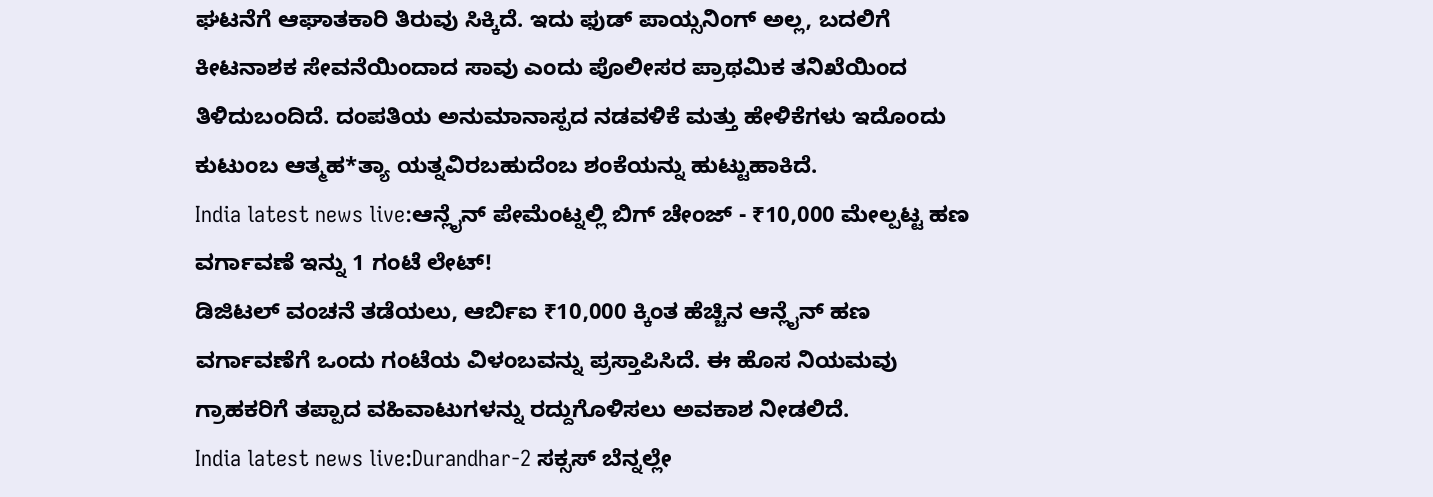ಘಟನೆಗೆ ಆಘಾತಕಾರಿ ತಿರುವು ಸಿಕ್ಕಿದೆ. ಇದು ಫುಡ್ ಪಾಯ್ಸನಿಂಗ್ ಅಲ್ಲ, ಬದಲಿಗೆ ಕೀಟನಾಶಕ ಸೇವನೆಯಿಂದಾದ ಸಾವು ಎಂದು ಪೊಲೀಸರ ಪ್ರಾಥಮಿಕ ತನಿಖೆಯಿಂದ ತಿಳಿದುಬಂದಿದೆ. ದಂಪತಿಯ ಅನುಮಾನಾಸ್ಪದ ನಡವಳಿಕೆ ಮತ್ತು ಹೇಳಿಕೆಗಳು ಇದೊಂದು ಕುಟುಂಬ ಆತ್ಮಹ*ತ್ಯಾ ಯತ್ನವಿರಬಹುದೆಂಬ ಶಂಕೆಯನ್ನು ಹುಟ್ಟುಹಾಕಿದೆ.
India latest news live:ಆನ್ಲೈನ್ ಪೇಮೆಂಟ್ನಲ್ಲಿ ಬಿಗ್ ಚೇಂಜ್ - ₹10,000 ಮೇಲ್ಪಟ್ಟ ಹಣ ವರ್ಗಾವಣೆ ಇನ್ನು 1 ಗಂಟೆ ಲೇಟ್!
ಡಿಜಿಟಲ್ ವಂಚನೆ ತಡೆಯಲು, ಆರ್ಬಿಐ ₹10,000 ಕ್ಕಿಂತ ಹೆಚ್ಚಿನ ಆನ್ಲೈನ್ ಹಣ ವರ್ಗಾವಣೆಗೆ ಒಂದು ಗಂಟೆಯ ವಿಳಂಬವನ್ನು ಪ್ರಸ್ತಾಪಿಸಿದೆ. ಈ ಹೊಸ ನಿಯಮವು ಗ್ರಾಹಕರಿಗೆ ತಪ್ಪಾದ ವಹಿವಾಟುಗಳನ್ನು ರದ್ದುಗೊಳಿಸಲು ಅವಕಾಶ ನೀಡಲಿದೆ.
India latest news live:Durandhar-2 ಸಕ್ಸಸ್ ಬೆನ್ನಲ್ಲೇ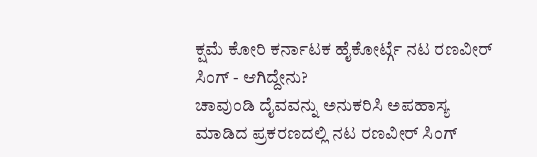ಕ್ಷಮೆ ಕೋರಿ ಕರ್ನಾಟಕ ಹೈಕೋರ್ಟ್ಗೆ ನಟ ರಣವೀರ್ ಸಿಂಗ್ - ಆಗಿದ್ದೇನು?
ಚಾವುಂಡಿ ದೈವವನ್ನು ಅನುಕರಿಸಿ ಅಪಹಾಸ್ಯ ಮಾಡಿದ ಪ್ರಕರಣದಲ್ಲಿ ನಟ ರಣವೀರ್ ಸಿಂಗ್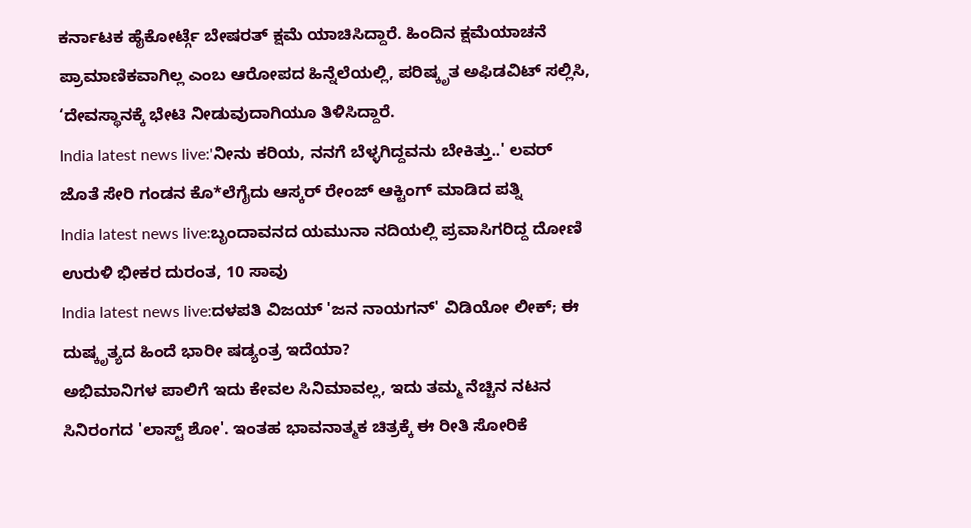ಕರ್ನಾಟಕ ಹೈಕೋರ್ಟ್ಗೆ ಬೇಷರತ್ ಕ್ಷಮೆ ಯಾಚಿಸಿದ್ದಾರೆ. ಹಿಂದಿನ ಕ್ಷಮೆಯಾಚನೆ ಪ್ರಾಮಾಣಿಕವಾಗಿಲ್ಲ ಎಂಬ ಆರೋಪದ ಹಿನ್ನೆಲೆಯಲ್ಲಿ, ಪರಿಷ್ಕೃತ ಅಫಿಡವಿಟ್ ಸಲ್ಲಿಸಿ, ‘ದೇವಸ್ಥಾನಕ್ಕೆ ಭೇಟಿ ನೀಡುವುದಾಗಿಯೂ ತಿಳಿಸಿದ್ದಾರೆ.
India latest news live:'ನೀನು ಕರಿಯ, ನನಗೆ ಬೆಳ್ಳಗಿದ್ದವನು ಬೇಕಿತ್ತು..' ಲವರ್ ಜೊತೆ ಸೇರಿ ಗಂಡನ ಕೊ*ಲೆಗೈದು ಆಸ್ಕರ್ ರೇಂಜ್ ಆಕ್ಟಿಂಗ್ ಮಾಡಿದ ಪತ್ನಿ
India latest news live:ಬೃಂದಾವನದ ಯಮುನಾ ನದಿಯಲ್ಲಿ ಪ್ರವಾಸಿಗರಿದ್ದ ದೋಣಿ ಉರುಳಿ ಭೀಕರ ದುರಂತ, 10 ಸಾವು
India latest news live:ದಳಪತಿ ವಿಜಯ್ 'ಜನ ನಾಯಗನ್' ವಿಡಿಯೋ ಲೀಕ್; ಈ ದುಷ್ಕೃತ್ಯದ ಹಿಂದೆ ಭಾರೀ ಷಡ್ಯಂತ್ರ ಇದೆಯಾ?
ಅಭಿಮಾನಿಗಳ ಪಾಲಿಗೆ ಇದು ಕೇವಲ ಸಿನಿಮಾವಲ್ಲ, ಇದು ತಮ್ಮ ನೆಚ್ಚಿನ ನಟನ ಸಿನಿರಂಗದ 'ಲಾಸ್ಟ್ ಶೋ'. ಇಂತಹ ಭಾವನಾತ್ಮಕ ಚಿತ್ರಕ್ಕೆ ಈ ರೀತಿ ಸೋರಿಕೆ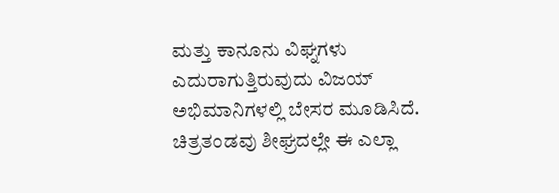ಮತ್ತು ಕಾನೂನು ವಿಘ್ನಗಳು ಎದುರಾಗುತ್ತಿರುವುದು ವಿಜಯ್ ಅಭಿಮಾನಿಗಳಲ್ಲಿ ಬೇಸರ ಮೂಡಿಸಿದೆ. ಚಿತ್ರತಂಡವು ಶೀಘ್ರದಲ್ಲೇ ಈ ಎಲ್ಲಾ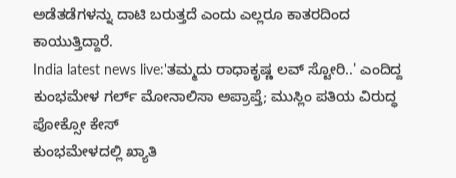ಅಡೆತಡೆಗಳನ್ನು ದಾಟಿ ಬರುತ್ತದೆ ಎಂದು ಎಲ್ಲರೂ ಕಾತರದಿಂದ ಕಾಯುತ್ತಿದ್ದಾರೆ.
India latest news live:'ತಮ್ಮದು ರಾಧಾಕೃಷ್ಣ ಲವ್ ಸ್ಟೋರಿ..' ಎಂದಿದ್ದ ಕುಂಭಮೇಳ ಗರ್ಲ್ ಮೋನಾಲಿಸಾ ಅಪ್ರಾಪ್ತೆ; ಮುಸ್ಲಿಂ ಪತಿಯ ವಿರುದ್ಧ ಪೋಕ್ಸೋ ಕೇಸ್
ಕುಂಭಮೇಳದಲ್ಲಿ ಖ್ಯಾತಿ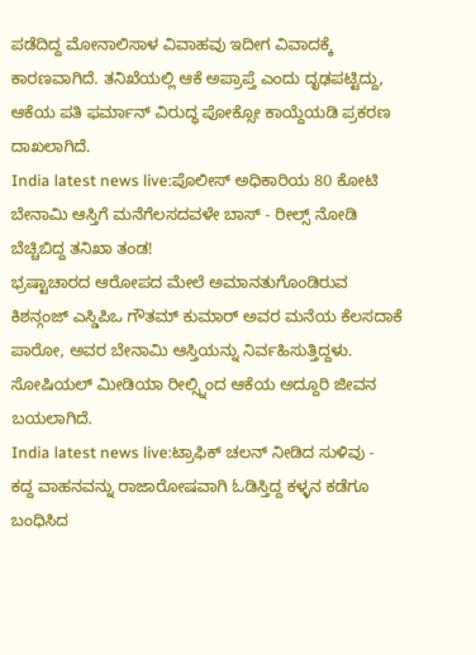ಪಡೆದಿದ್ದ ಮೋನಾಲಿಸಾಳ ವಿವಾಹವು ಇದೀಗ ವಿವಾದಕ್ಕೆ ಕಾರಣವಾಗಿದೆ. ತನಿಖೆಯಲ್ಲಿ ಆಕೆ ಅಪ್ರಾಪ್ತೆ ಎಂದು ದೃಢಪಟ್ಟಿದ್ದು, ಆಕೆಯ ಪತಿ ಫರ್ಮಾನ್ ವಿರುದ್ಧ ಪೋಕ್ಸೋ ಕಾಯ್ದೆಯಡಿ ಪ್ರಕರಣ ದಾಖಲಾಗಿದೆ.
India latest news live:ಪೊಲೀಸ್ ಅಧಿಕಾರಿಯ 80 ಕೋಟಿ ಬೇನಾಮಿ ಆಸ್ತಿಗೆ ಮನೆಗೆಲಸದವಳೇ ಬಾಸ್ - ರೀಲ್ಸ್ ನೋಡಿ ಬೆಚ್ಚಿಬಿದ್ದ ತನಿಖಾ ತಂಡ!
ಭ್ರಷ್ಟಾಚಾರದ ಆರೋಪದ ಮೇಲೆ ಅಮಾನತುಗೊಂಡಿರುವ ಕಿಶನ್ಗಂಜ್ ಎಸ್ಡಿಪಿಒ ಗೌತಮ್ ಕುಮಾರ್ ಅವರ ಮನೆಯ ಕೆಲಸದಾಕೆ ಪಾರೋ, ಅವರ ಬೇನಾಮಿ ಆಸ್ತಿಯನ್ನು ನಿರ್ವಹಿಸುತ್ತಿದ್ದಳು. ಸೋಷಿಯಲ್ ಮೀಡಿಯಾ ರೀಲ್ಸ್ನಿಂದ ಆಕೆಯ ಅದ್ದೂರಿ ಜೀವನ ಬಯಲಾಗಿದೆ.
India latest news live:ಟ್ರಾಫಿಕ್ ಚಲನ್ ನೀಡಿದ ಸುಳಿವು - ಕದ್ದ ವಾಹನವನ್ನು ರಾಜಾರೋಷವಾಗಿ ಓಡಿಸ್ತಿದ್ದ ಕಳ್ಳನ ಕಡೆಗೂ ಬಂಧಿಸಿದ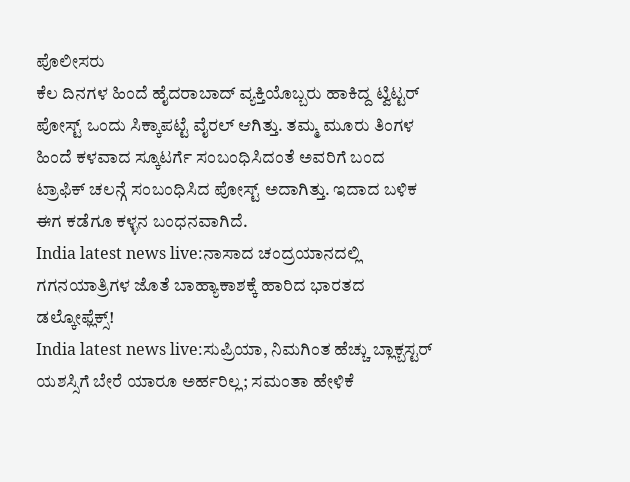ಪೊಲೀಸರು
ಕೆಲ ದಿನಗಳ ಹಿಂದೆ ಹೈದರಾಬಾದ್ ವ್ಯಕ್ತಿಯೊಬ್ಬರು ಹಾಕಿದ್ದ ಟ್ವಿಟ್ಟರ್ ಪೋಸ್ಟ್ ಒಂದು ಸಿಕ್ಕಾಪಟ್ಟೆ ವೈರಲ್ ಆಗಿತ್ತು. ತಮ್ಮ ಮೂರು ತಿಂಗಳ ಹಿಂದೆ ಕಳವಾದ ಸ್ಕೂಟರ್ಗೆ ಸಂಬಂಧಿಸಿದಂತೆ ಅವರಿಗೆ ಬಂದ ಟ್ರಾಫಿಕ್ ಚಲನ್ಗೆ ಸಂಬಂಧಿಸಿದ ಪೋಸ್ಟ್ ಅದಾಗಿತ್ತು. ಇದಾದ ಬಳಿಕ ಈಗ ಕಡೆಗೂ ಕಳ್ಳನ ಬಂಧನವಾಗಿದೆ.
India latest news live:ನಾಸಾದ ಚಂದ್ರಯಾನದಲ್ಲಿ ಗಗನಯಾತ್ರಿಗಳ ಜೊತೆ ಬಾಹ್ಯಾಕಾಶಕ್ಕೆ ಹಾರಿದ ಭಾರತದ ಡಲ್ಕೋಫ್ಲೆಕ್ಸ್!
India latest news live:ಸುಪ್ರಿಯಾ, ನಿಮಗಿಂತ ಹೆಚ್ಚು ಬ್ಲಾಕ್ಬಸ್ಟರ್ ಯಶಸ್ಸಿಗೆ ಬೇರೆ ಯಾರೂ ಅರ್ಹರಿಲ್ಲ; ಸಮಂತಾ ಹೇಳಿಕೆ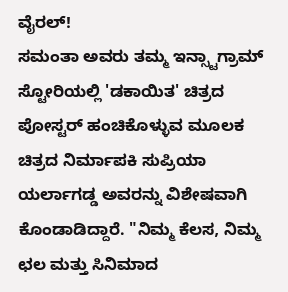ವೈರಲ್!
ಸಮಂತಾ ಅವರು ತಮ್ಮ ಇನ್ಸ್ಟಾಗ್ರಾಮ್ ಸ್ಟೋರಿಯಲ್ಲಿ 'ಡಕಾಯಿತ' ಚಿತ್ರದ ಪೋಸ್ಟರ್ ಹಂಚಿಕೊಳ್ಳುವ ಮೂಲಕ ಚಿತ್ರದ ನಿರ್ಮಾಪಕಿ ಸುಪ್ರಿಯಾ ಯರ್ಲಾಗಡ್ಡ ಅವರನ್ನು ವಿಶೇಷವಾಗಿ ಕೊಂಡಾಡಿದ್ದಾರೆ. "ನಿಮ್ಮ ಕೆಲಸ, ನಿಮ್ಮ ಛಲ ಮತ್ತು ಸಿನಿಮಾದ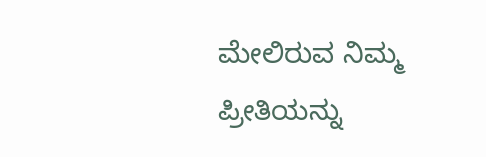ಮೇಲಿರುವ ನಿಮ್ಮ ಪ್ರೀತಿಯನ್ನು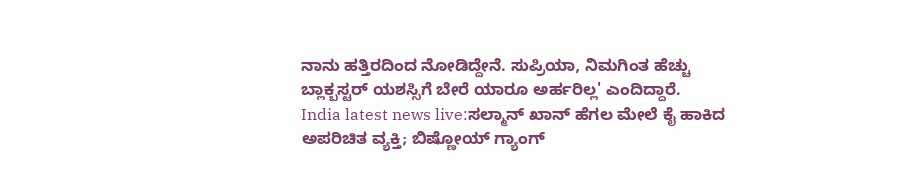ನಾನು ಹತ್ತಿರದಿಂದ ನೋಡಿದ್ದೇನೆ. ಸುಪ್ರಿಯಾ, ನಿಮಗಿಂತ ಹೆಚ್ಚು ಬ್ಲಾಕ್ಬಸ್ಟರ್ ಯಶಸ್ಸಿಗೆ ಬೇರೆ ಯಾರೂ ಅರ್ಹರಿಲ್ಲ' ಎಂದಿದ್ದಾರೆ.
India latest news live:ಸಲ್ಮಾನ್ ಖಾನ್ ಹೆಗಲ ಮೇಲೆ ಕೈ ಹಾಕಿದ ಅಪರಿಚಿತ ವ್ಯಕ್ತಿ; ಬಿಷ್ಣೋಯ್ ಗ್ಯಾಂಗ್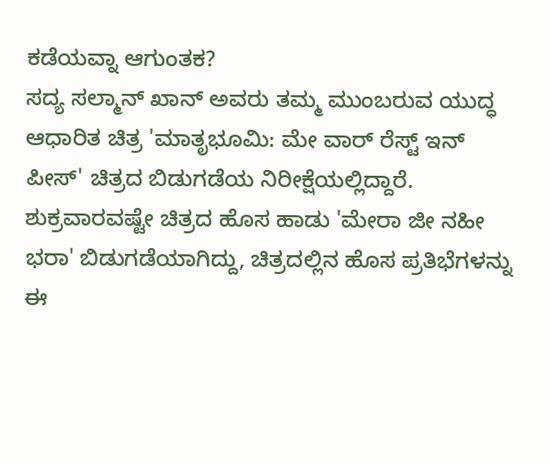ಕಡೆಯವ್ನಾ ಆಗುಂತಕ?
ಸದ್ಯ ಸಲ್ಮಾನ್ ಖಾನ್ ಅವರು ತಮ್ಮ ಮುಂಬರುವ ಯುದ್ಧ ಆಧಾರಿತ ಚಿತ್ರ 'ಮಾತೃಭೂಮಿ: ಮೇ ವಾರ್ ರೆಸ್ಟ್ ಇನ್ ಪೀಸ್' ಚಿತ್ರದ ಬಿಡುಗಡೆಯ ನಿರೀಕ್ಷೆಯಲ್ಲಿದ್ದಾರೆ. ಶುಕ್ರವಾರವಷ್ಟೇ ಚಿತ್ರದ ಹೊಸ ಹಾಡು 'ಮೇರಾ ಜೀ ನಹೀ ಭರಾ' ಬಿಡುಗಡೆಯಾಗಿದ್ದು, ಚಿತ್ರದಲ್ಲಿನ ಹೊಸ ಪ್ರತಿಭೆಗಳನ್ನು ಈ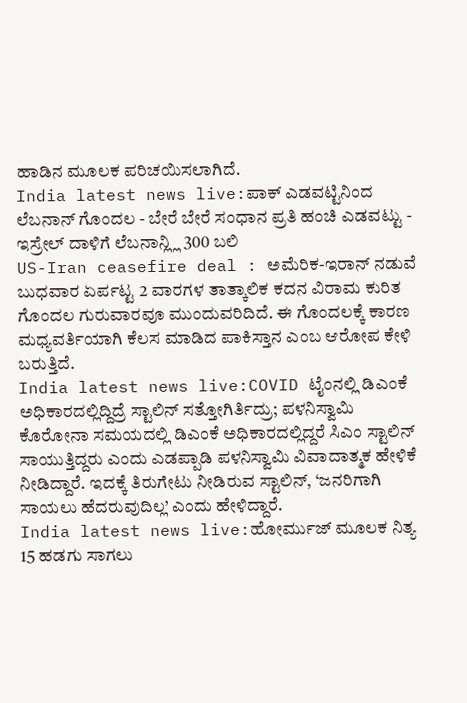ಹಾಡಿನ ಮೂಲಕ ಪರಿಚಯಿಸಲಾಗಿದೆ.
India latest news live:ಪಾಕ್ ಎಡವಟ್ಟಿನಿಂದ ಲೆಬನಾನ್ ಗೊಂದಲ - ಬೇರೆ ಬೇರೆ ಸಂಧಾನ ಪ್ರತಿ ಹಂಚಿ ಎಡವಟ್ಟು - ಇಸ್ರೇಲ್ ದಾಳಿಗೆ ಲೆಬನಾನ್ಲ್ಲಿ 300 ಬಲಿ
US-Iran ceasefire deal : ಅಮೆರಿಕ-ಇರಾನ್ ನಡುವೆ ಬುಧವಾರ ಏರ್ಪಟ್ಟ 2 ವಾರಗಳ ತಾತ್ಕಾಲಿಕ ಕದನ ವಿರಾಮ ಕುರಿತ ಗೊಂದಲ ಗುರುವಾರವೂ ಮುಂದುವರಿದಿದೆ. ಈ ಗೊಂದಲಕ್ಕೆ ಕಾರಣ ಮಧ್ಯವರ್ತಿಯಾಗಿ ಕೆಲಸ ಮಾಡಿದ ಪಾಕಿಸ್ತಾನ ಎಂಬ ಆರೋಪ ಕೇಳಿ ಬರುತ್ತಿದೆ.
India latest news live:COVID ಟೈಂನಲ್ಲಿ ಡಿಎಂಕೆ ಅಧಿಕಾರದಲ್ಲಿದ್ದಿದ್ರೆ ಸ್ಟಾಲಿನ್ ಸತ್ತೋಗಿರ್ತಿದ್ರು; ಪಳನಿಸ್ವಾಮಿ
ಕೊರೋನಾ ಸಮಯದಲ್ಲಿ ಡಿಎಂಕೆ ಅಧಿಕಾರದಲ್ಲಿದ್ದರೆ ಸಿಎಂ ಸ್ಟಾಲಿನ್ ಸಾಯುತ್ತಿದ್ದರು ಎಂದು ಎಡಪ್ಪಾಡಿ ಪಳನಿಸ್ವಾಮಿ ವಿವಾದಾತ್ಮಕ ಹೇಳಿಕೆ ನೀಡಿದ್ದಾರೆ. ಇದಕ್ಕೆ ತಿರುಗೇಟು ನೀಡಿರುವ ಸ್ಟಾಲಿನ್, ‘ಜನರಿಗಾಗಿ ಸಾಯಲು ಹೆದರುವುದಿಲ್ಲ’ ಎಂದು ಹೇಳಿದ್ದಾರೆ.
India latest news live:ಹೋರ್ಮುಜ್ ಮೂಲಕ ನಿತ್ಯ 15 ಹಡಗು ಸಾಗಲು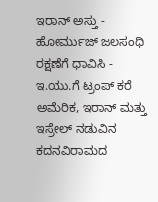ಇರಾನ್ ಅಸ್ತು - ಹೋರ್ಮುಜ್ ಜಲಸಂಧಿ ರಕ್ಷಣೆಗೆ ಧಾವಿಸಿ - ಇ.ಯು.ಗೆ ಟ್ರಂಪ್ ಕರೆ
ಅಮೆರಿಕ, ಇರಾನ್ ಮತ್ತು ಇಸ್ರೇಲ್ ನಡುವಿನ ಕದನವಿರಾಮದ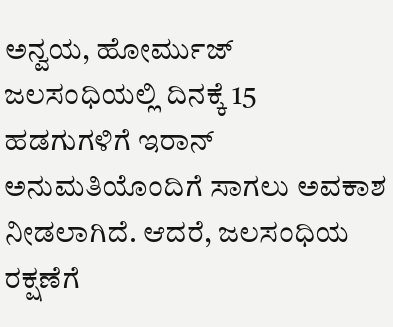ಅನ್ವಯ, ಹೋರ್ಮುಜ್ ಜಲಸಂಧಿಯಲ್ಲಿ ದಿನಕ್ಕೆ 15 ಹಡಗುಗಳಿಗೆ ಇರಾನ್ ಅನುಮತಿಯೊಂದಿಗೆ ಸಾಗಲು ಅವಕಾಶ ನೀಡಲಾಗಿದೆ. ಆದರೆ, ಜಲಸಂಧಿಯ ರಕ್ಷಣೆಗೆ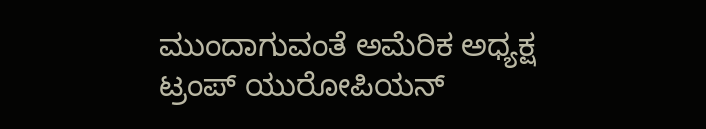ಮುಂದಾಗುವಂತೆ ಅಮೆರಿಕ ಅಧ್ಯಕ್ಷ ಟ್ರಂಪ್ ಯುರೋಪಿಯನ್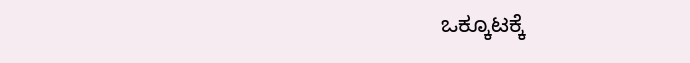ಒಕ್ಕೂಟಕ್ಕೆ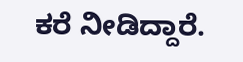ಕರೆ ನೀಡಿದ್ದಾರೆ.